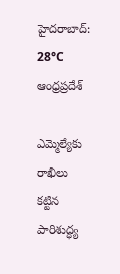హైదరాబాద్: 28°C
ఆంధ్రప్రదేశ్

ఎమ్మెల్యేకు రాఖీలు కట్టిన పారిశుద్ధ్య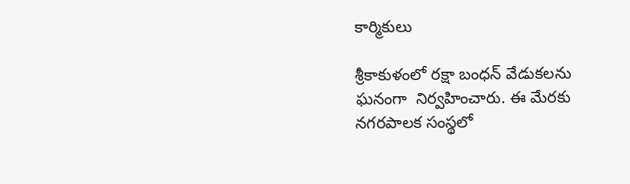కార్మికులు

శ్రీకాకుళంలో రక్షా బంధన్ వేడుకలను ఘనంగా  నిర్వహించారు. ఈ మేరకు నగరపాలక సంస్థలో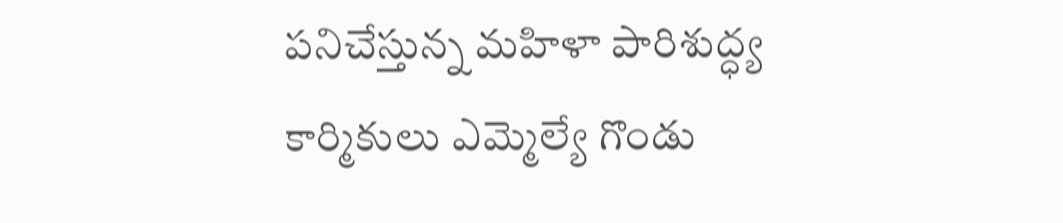పనిచేస్తున్న మహిళా పారిశుద్ధ్య కార్మికులు ఎమ్మెల్యే గొండు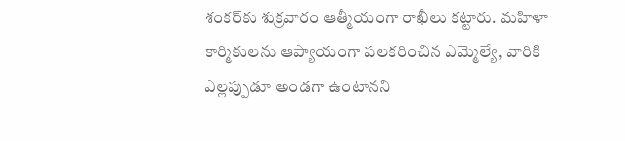శంకర్‌‌కు శుక్రవారం ఆత్మీయంగా రాఖీలు కట్టారు. మహిళా కార్మికులను ఆప్యాయంగా పలకరించిన ఎమ్మెల్యే, వారికి ఎల్లప్పుడూ అండగా ఉంటానని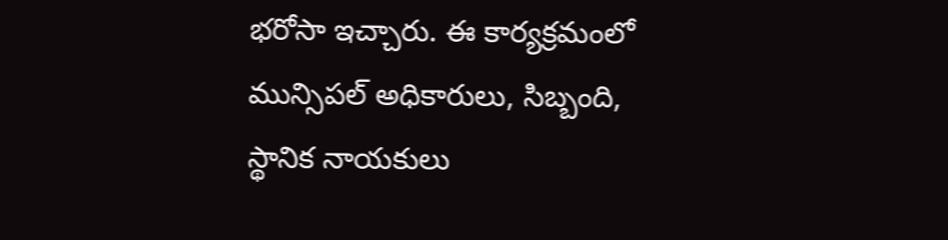భరోసా ఇచ్చారు. ఈ కార్యక్రమంలో మున్సిపల్‌ అధికారులు, సిబ్బంది, స్థానిక నాయకులు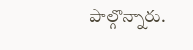పాల్గొన్నారు.